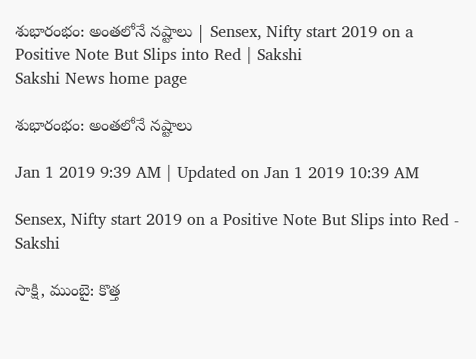శుభారంభం: అంతలోనే నష్టాలు | Sensex, Nifty start 2019 on a Positive Note But Slips into Red | Sakshi
Sakshi News home page

శుభారంభం: అంతలోనే నష్టాలు

Jan 1 2019 9:39 AM | Updated on Jan 1 2019 10:39 AM

Sensex, Nifty start 2019 on a Positive Note But Slips into Red - Sakshi

సాక్షి, ముంబై: కొత్త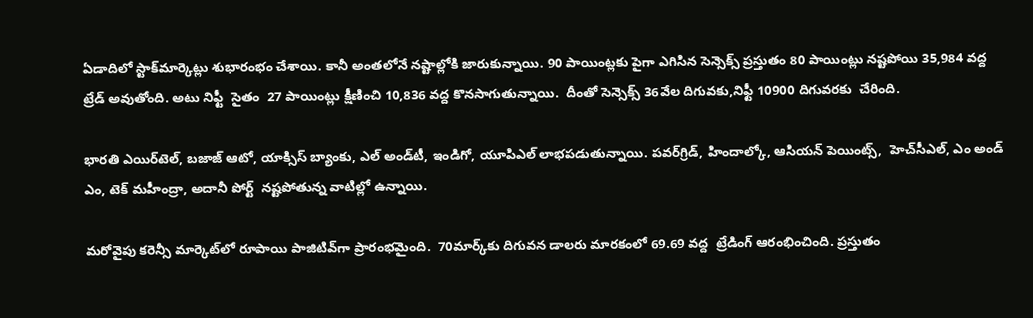ఏడాదిలో స్టాక్‌మార్కెట్లు శుభారంభం చేశాయి. కానీ అంతలోనే నష్టాల్లోకి జారుకున్నాయి. 90 పాయింట్లకు పైగా ఎగిసిన సెన్సెక్స్‌ ప్రస్తుతం 80 పాయింట్లు నష్టపోయి 35,984 వద్ద  ట్రేడ్‌ అవుతోంది. అటు నిఫ్టీ  సైతం  27 పాయింట్లు క్షీణించి 10,836 వద‍్ద కొనసాగుతున్నాయి.  దీంతో సెన్సెక్స్‌ 36వేల దిగువకు,నిఫ్టీ 10900 దిగువరకు  చేరింది.

భారతి ఎయిర్‌టెల్‌, బజాజ్‌ ఆటో, యాక్సిస్‌ బ్యాంకు, ఎల్‌ అండ్‌టీ, ఇండిగో, యూపిఎల్‌ లాభపడుతున్నాయి. పవర్‌గ్రిడ్‌, హిందాల్కో, ఆసియన్‌ పెయింట్స్‌,  హెచ్‌సీఎల్‌, ఎం అండ్‌ ఎం, టెక్‌ మహీంద్రా, అదానీ పోర్ట్‌  నష్టపోతున్న వాటిల్లో ఉన్నాయి.

మరోవైపు కరెన్సీ మార్కెట్‌లో రూపాయి పాజిటివ్‌గా ప్రారంభమైంది.  70మార్క్‌కు దిగువన డాలరు మారకంలో 69.69 వద్ద  ట్రేడింగ్‌ ఆరంభించింది. ప్రస్తుతం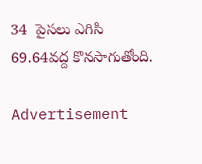34  పైసలు ఎగిసి  69.64వద్ద కొనసాగుతోంది.

Advertisement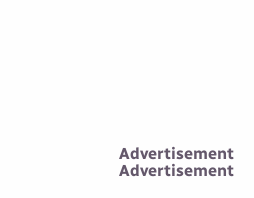Advertisement
Advertisement